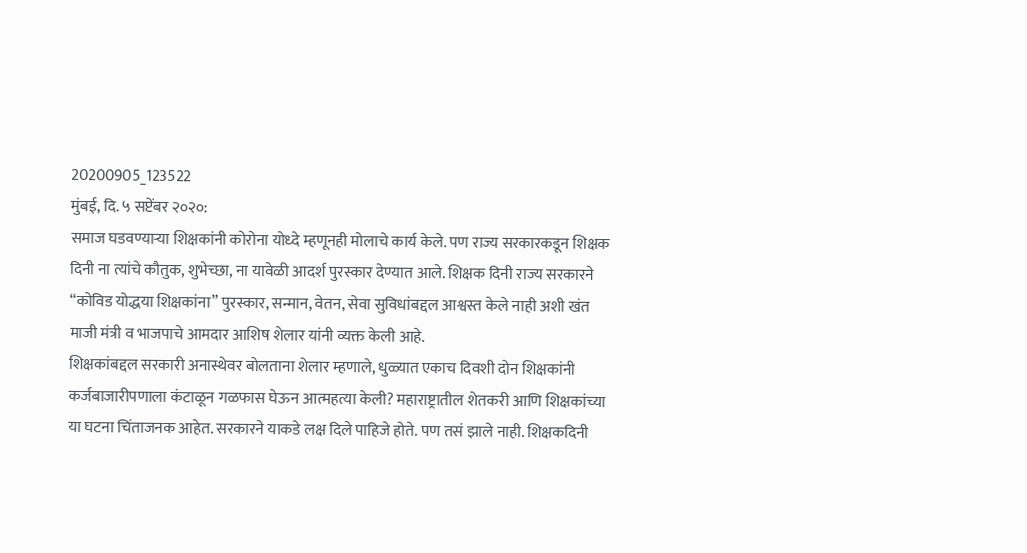20200905_123522
मुंबई, दि. ५ सप्टेंबर २०२०:
समाज घडवण्याऱ्या शिक्षकांनी कोरोना योध्दे म्हणूनही मोलाचे कार्य केले. पण राज्य सरकारकडून शिक्षक दिनी ना त्यांचे कौतुक, शुभेच्छा, ना यावेळी आदर्श पुरस्कार देण्यात आले. शिक्षक दिनी राज्य सरकारने “कोविड योद्धया शिक्षकांना” पुरस्कार, सन्मान, वेतन, सेवा सुविधांबद्दल आश्वस्त केले नाही अशी खंत माजी मंत्री व भाजपाचे आमदार आशिष शेलार यांनी व्यक्त केली आहे.
शिक्षकांबद्दल सरकारी अनास्थेवर बोलताना शेलार म्हणाले, धुळ्यात एकाच दिवशी दोन शिक्षकांनी कर्जबाजारीपणाला कंटाळून गळफास घेऊन आत्महत्या केली? महाराष्ट्रातील शेतकरी आणि शिक्षकांच्या या घटना चिंताजनक आहेत. सरकारने याकडे लक्ष दिले पाहिजे होते. पण तसं झाले नाही. शिक्षकदिनी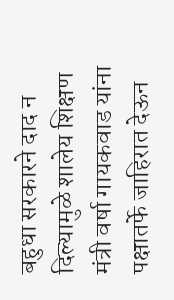बहुधा सरकारने दाद न दिल्यामुळे शालेय शिक्षण मंत्री वर्षा गायकवाड यांना पक्षातर्फे जाहिरात देऊन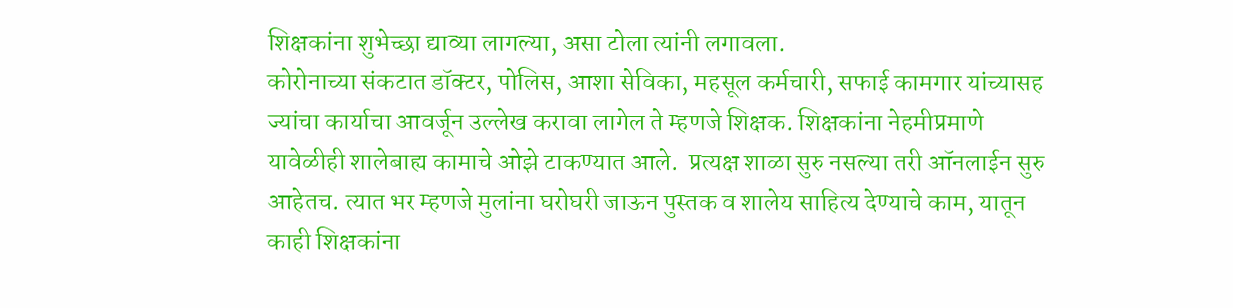शिक्षकांना शुभेच्छा द्याव्या लागल्या, असा टोला त्यांनी लगावला.
कोरोनाच्या संकटात डॉक्टर, पोलिस, आशा सेविका, महसूल कर्मचारी, सफाई कामगार यांच्यासह ज्यांचा कार्याचा आवर्जून उल्लेख करावा लागेल ते म्हणजे शिक्षक. शिक्षकांना नेहमीप्रमाणे यावेळीही शालेबाह्य कामाचे ओझे टाकण्यात आले.  प्रत्यक्ष शाळा सुरु नसल्या तरी ऑनलाईन सुरु आहेतच. त्यात भर म्हणजे मुलांना घरोघरी जाऊन पुस्तक व शालेय साहित्य देण्याचे काम, यातून काही शिक्षकांना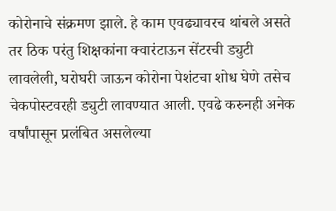कोरोनाचे संक्रमण झाले. हे काम एवढ्यावरच थांबले असते तर ठिक परंतु शिक्षकांना क्वारंटाऊन सेंटरची ड्युटी लावलेली, घरोघरी जाऊन कोरोना पेशंटचा शोध घेणे तसेच चेकपोस्टवरही ड्युटी लावण्यात आली. एवढे करुनही अनेक वर्षांपासून प्रलंबित असलेल्या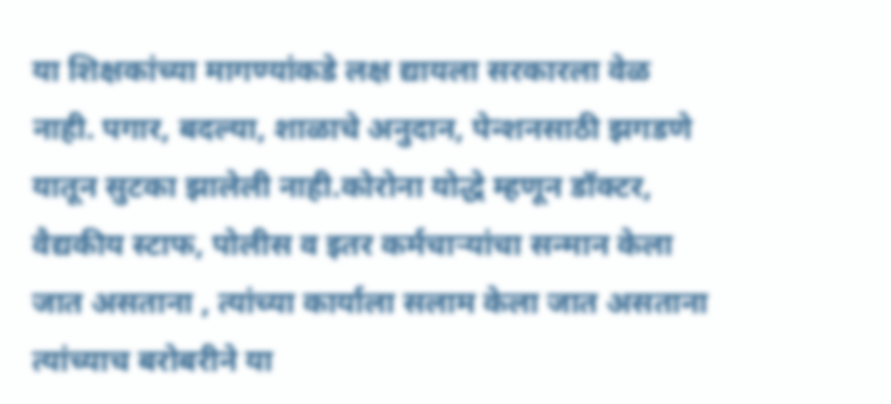या शिक्षकांच्या मागण्यांकडे लक्ष द्यायला सरकारला वेळ नाही. पगार, बदल्या, शाळाचे अनुदान, पेन्शनसाठी झगडणे यातून सुटका झालेली नाही.कोरोना योद्धे म्हणून डॉक्टर, वैद्यकीय स्टाफ, पोलीस व इतर कर्मचाऱ्यांचा सन्मान केला जात असताना , त्यांच्या कार्याला सलाम केला जात असताना त्यांच्याच बरोबरीने या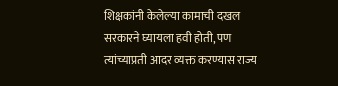शिक्षकांनी केलेल्या कामाची दखल सरकारने घ्यायला हवी होती, पण त्यांच्याप्रती आदर व्यक्त करण्यास राज्य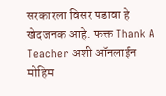सरकारला विसर पडावा हे खेदजनक आहे. फक्त Thank A Teacher अशी ऑनलाईन मोहिम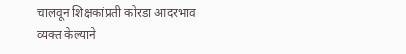चालवून शिक्षकांप्रती कोरडा आदरभाव व्यक्त केल्याने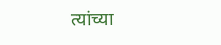त्यांच्या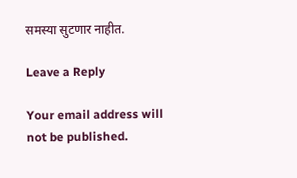समस्या सुटणार नाहीत.

Leave a Reply

Your email address will not be published.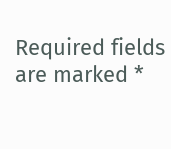Required fields are marked *